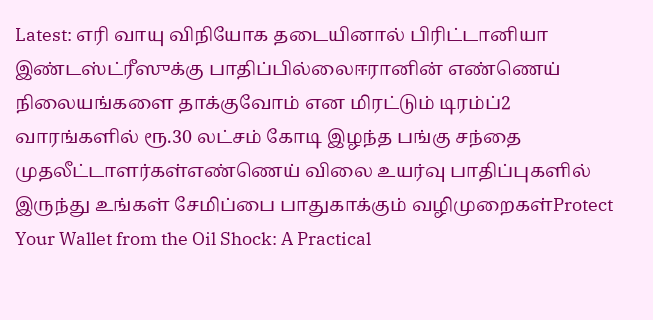Latest: எரி வாயு விநியோக தடையினால் பிரிட்டானியா இண்டஸ்ட்ரீஸுக்கு பாதிப்பில்லைஈரானின் எண்ணெய் நிலையங்களை தாக்குவோம் என மிரட்டும் டிரம்ப்2 வாரங்களில் ரூ.30 லட்சம் கோடி இழந்த பங்கு சந்தை முதலீட்டாளர்கள்எண்ணெய் விலை உயர்வு பாதிப்புகளில் இருந்து உங்கள் சேமிப்பை பாதுகாக்கும் வழிமுறைகள்Protect Your Wallet from the Oil Shock: A Practical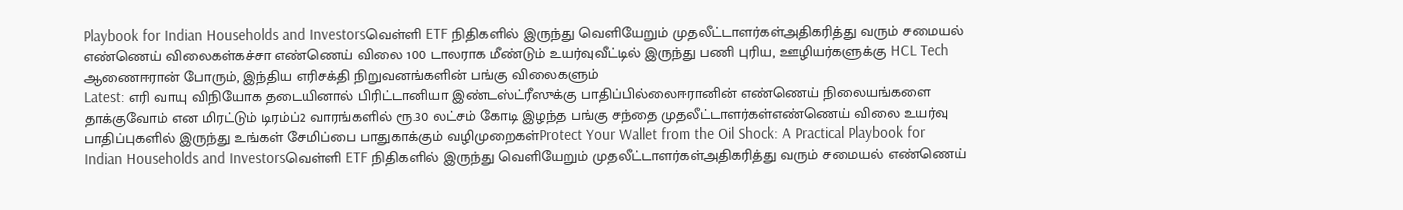Playbook for Indian Households and Investorsவெள்ளி ETF நிதிகளில் இருந்து வெளியேறும் முதலீட்டாளர்கள்அதிகரித்து வரும் சமையல் எண்ணெய் விலைகள்கச்சா எண்ணெய் விலை 100 டாலராக மீண்டும் உயர்வுவீட்டில் இருந்து பணி புரிய, ஊழியர்களுக்கு HCL Tech ஆணைஈரான் போரும், இந்திய எரிசக்தி நிறுவனங்களின் பங்கு விலைகளும்
Latest: எரி வாயு விநியோக தடையினால் பிரிட்டானியா இண்டஸ்ட்ரீஸுக்கு பாதிப்பில்லைஈரானின் எண்ணெய் நிலையங்களை தாக்குவோம் என மிரட்டும் டிரம்ப்2 வாரங்களில் ரூ.30 லட்சம் கோடி இழந்த பங்கு சந்தை முதலீட்டாளர்கள்எண்ணெய் விலை உயர்வு பாதிப்புகளில் இருந்து உங்கள் சேமிப்பை பாதுகாக்கும் வழிமுறைகள்Protect Your Wallet from the Oil Shock: A Practical Playbook for Indian Households and Investorsவெள்ளி ETF நிதிகளில் இருந்து வெளியேறும் முதலீட்டாளர்கள்அதிகரித்து வரும் சமையல் எண்ணெய்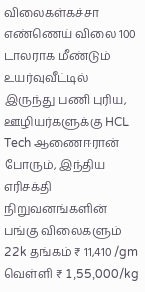விலைகள்கச்சா எண்ணெய் விலை 100 டாலராக மீண்டும் உயர்வுவீட்டில் இருந்து பணி புரிய, ஊழியர்களுக்கு HCL Tech ஆணைஈரான் போரும், இந்திய எரிசக்தி நிறுவனங்களின் பங்கு விலைகளும்
22k தங்கம் ₹ 11,410 /gm
வெள்ளி ₹ 1,55,000/kg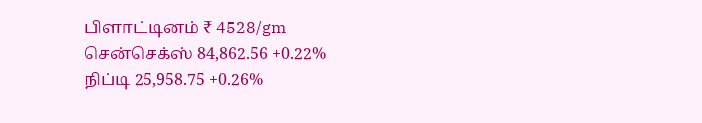பிளாட்டினம் ₹ 4528/gm
சென்செக்ஸ் 84,862.56 +0.22%
நிப்டி 25,958.75 +0.26%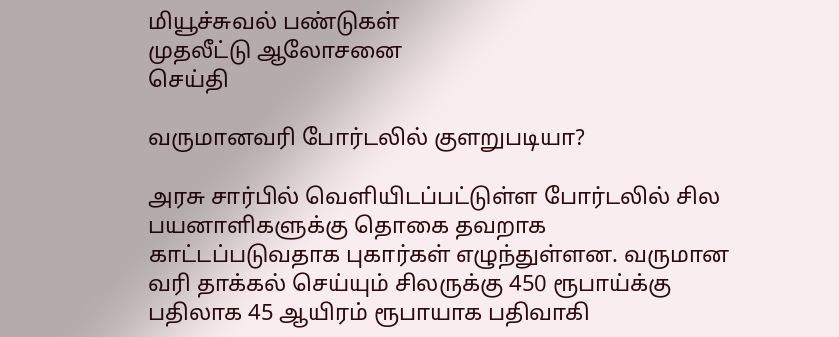மியூச்சுவல் பண்டுகள்
முதலீட்டு ஆலோசனை
செய்தி

வருமானவரி போர்டலில் குளறுபடியா?

அரசு சார்பில் வெளியிடப்பட்டுள்ள போர்டலில் சில பயனாளிகளுக்கு தொகை தவறாக காட்டப்படுவதாக புகார்கள் எழுந்துள்ளன. வருமான வரி தாக்கல் செய்யும் சிலருக்கு 450 ரூபாய்க்கு பதிலாக 45 ஆயிரம் ரூபாயாக பதிவாகி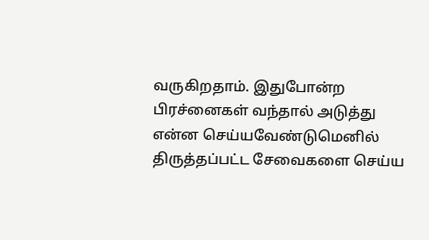வருகிறதாம். இதுபோன்ற பிரச்னைகள் வந்தால் அடுத்து என்ன செய்யவேண்டுமெனில் திருத்தப்பட்ட சேவைகளை செய்ய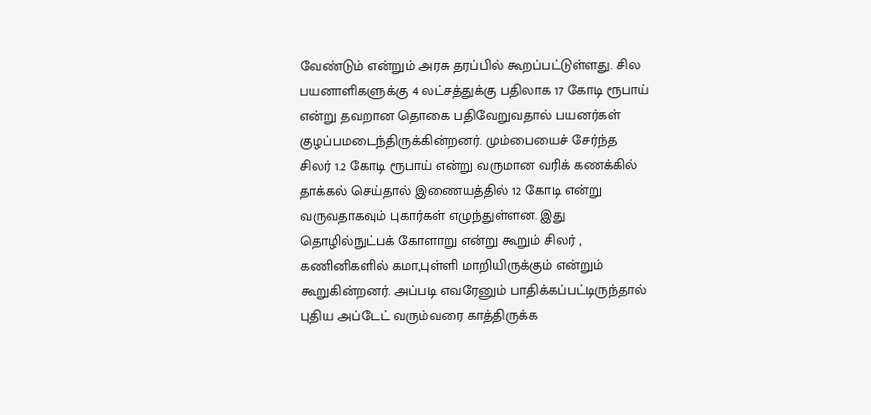வேண்டும் என்றும் அரசு தரப்பில் கூறப்பட்டுள்ளது. சில பயனாளிகளுக்கு 4 லட்சத்துக்கு பதிலாக 17 கோடி ரூபாய் என்று தவறான தொகை பதிவேறுவதால் பயனர்கள் குழப்பமடைந்திருக்கின்றனர். மும்பையைச் சேர்ந்த சிலர் 1.2 கோடி ரூபாய் என்று வருமான வரிக் கணக்கில் தாக்கல் செய்தால் இணையத்தில் 12 கோடி என்று வருவதாகவும் புகார்கள் எழுந்துள்ளன. இது தொழில்நுட்பக் கோளாறு என்று கூறும் சிலர் , கணினிகளில் கமா,புள்ளி மாறியிருக்கும் என்றும் கூறுகின்றனர். அப்படி எவரேனும் பாதிக்கப்பட்டிருந்தால் புதிய அப்டேட் வரும்வரை காத்திருக்க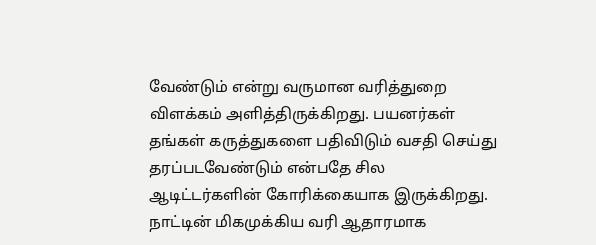வேண்டும் என்று வருமான வரித்துறை விளக்கம் அளித்திருக்கிறது. பயனர்கள் தங்கள் கருத்துகளை பதிவிடும் வசதி செய்து தரப்படவேண்டும் என்பதே சில ஆடிட்டர்களின் கோரிக்கையாக இருக்கிறது. நாட்டின் மிகமுக்கிய வரி ஆதாரமாக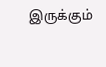இருக்கும்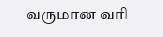வருமான வரி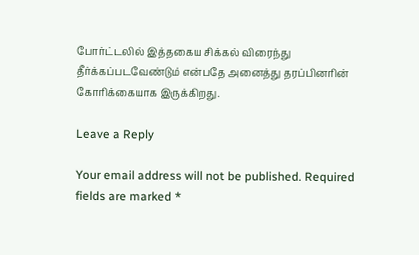போர்ட்டலில் இத்தகைய சிக்கல் விரைந்து தீர்க்கப்படவேண்டும் என்பதே அனைத்து தரப்பினரின் கோரிக்கையாக இருக்கிறது.

Leave a Reply

Your email address will not be published. Required fields are marked *